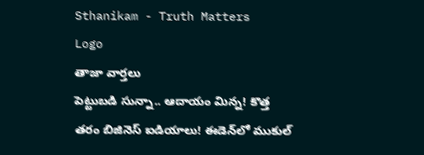Sthanikam - Truth Matters
Logo
తాజా వార్తలు
పెట్టుబడి సున్నా.. ఆదాయం మిన్న! కొత్త తరం బిజినెస్ ఐడియాలు! ఈడెన్‌లో ముకుల్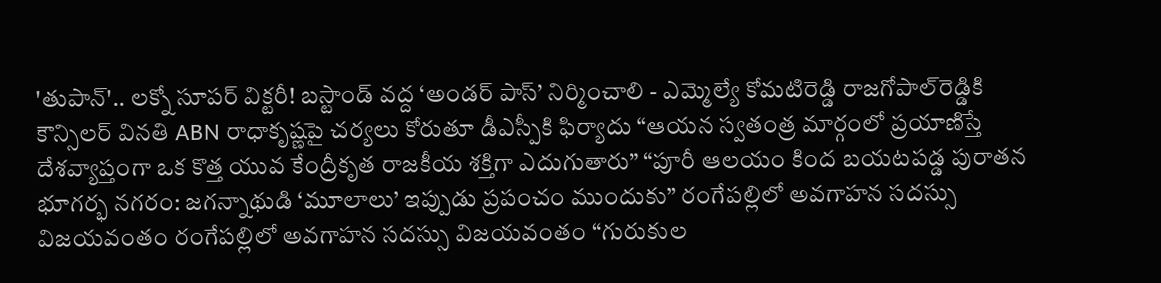'తుపాన్'.. లక్నో సూపర్ విక్టరీ! బస్టాండ్‌ వద్ద ‘అండర్‌ పాస్‌’ నిర్మించాలి - ఎమ్మెల్యే కోమటిరెడ్డి రాజగోపాల్‌రెడ్డికి కౌన్సిలర్‌ వినతి ABN రాధాకృష్ణపై చర్యలు కోరుతూ డీఎస్పీకి ఫిర్యాదు “ఆయన స్వతంత్ర మార్గంలో ప్రయాణిస్తే దేశవ్యాప్తంగా ఒక కొత్త యువ కేంద్రీకృత రాజకీయ శక్తిగా ఎదుగుతారు” “పూరీ ఆలయం కింద బయటపడ్డ పురాతన భూగర్భ నగరం: జగన్నాథుడి ‘మూలాలు’ ఇప్పుడు ప్రపంచం ముందుకు” రంగేపల్లిలో అవగాహన సదస్సు విజయవంతం రంగేపల్లిలో అవగాహన సదస్సు విజయవంతం “గురుకుల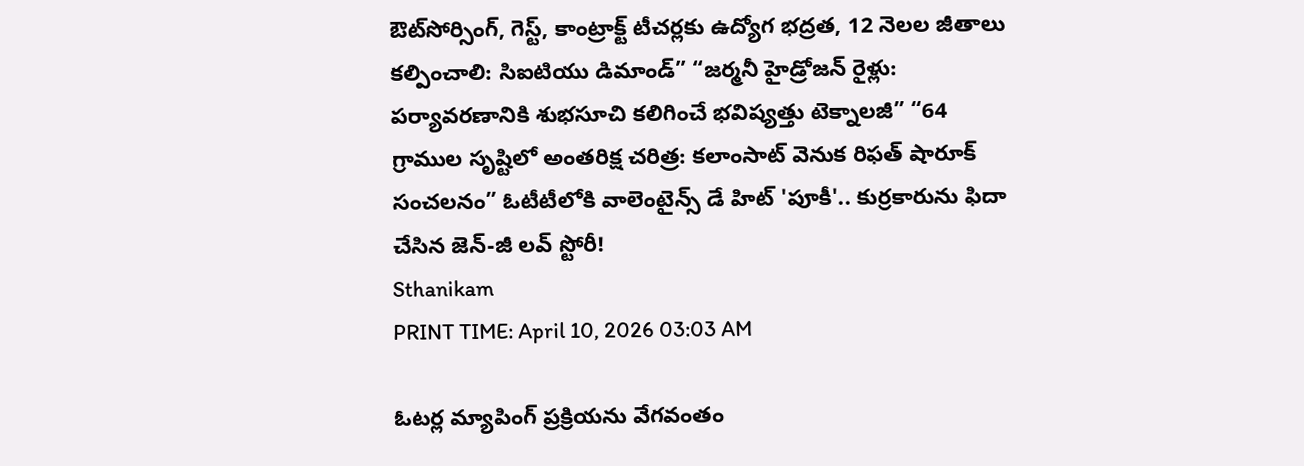ఔట్‌సోర్సింగ్, గెస్ట్, కాంట్రాక్ట్ టీచర్లకు ఉద్యోగ భద్రత, 12 నెలల జీతాలు కల్పించాలి: సిఐటియు డిమాండ్” “జర్మనీ హైడ్రోజన్ రైళ్లు: పర్యావరణానికి శుభసూచి కలిగించే భవిష్యత్తు టెక్నాలజీ” “64 గ్రాముల సృష్టిలో అంతరిక్ష చరిత్ర: కలాంసాట్ వెనుక రిఫత్ షారూక్ సంచలనం” ఓటీటీలోకి వాలెంటైన్స్ డే హిట్ 'పూకీ'.. కుర్రకారును ఫిదా చేసిన జెన్-జీ లవ్ స్టోరీ!
Sthanikam
PRINT TIME: April 10, 2026 03:03 AM

ఓటర్ల మ్యాపింగ్ ప్రక్రియను వేగవంతం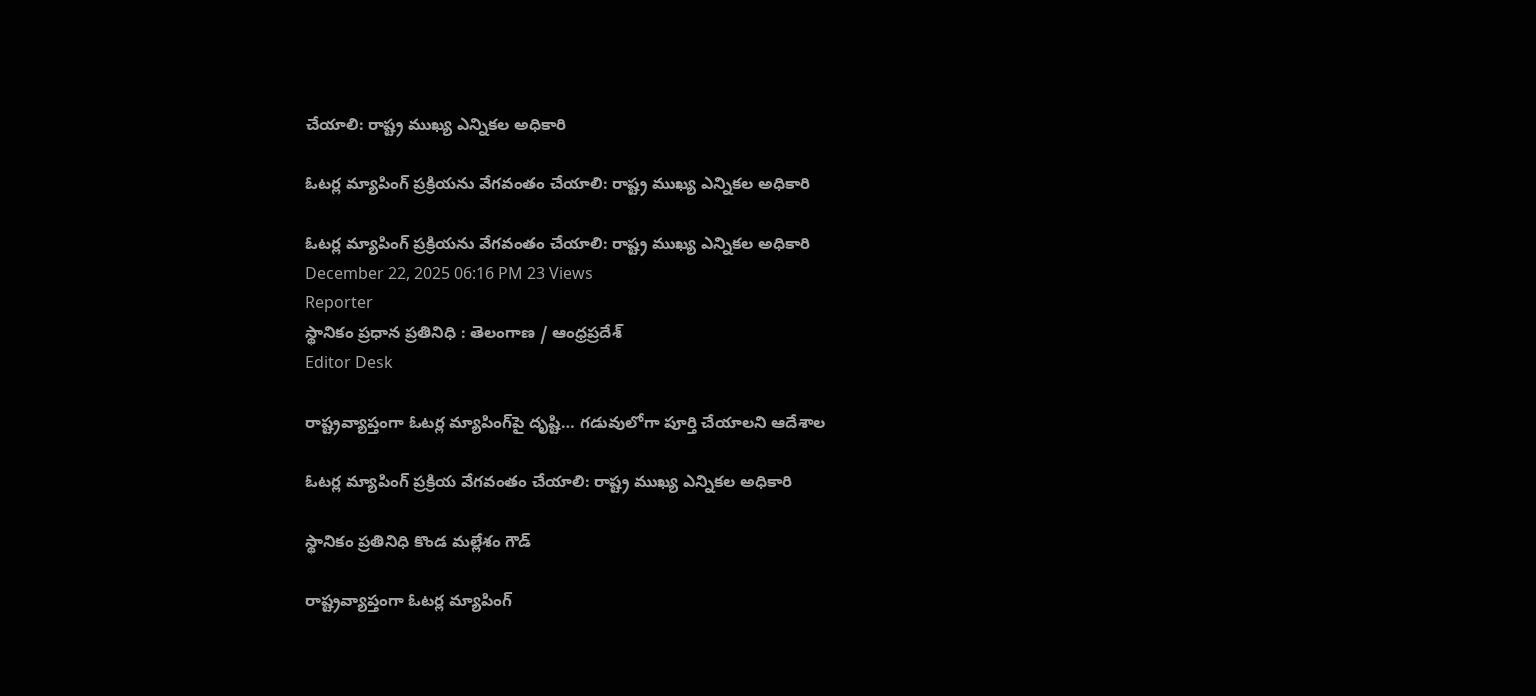చేయాలి: రాష్ట్ర ముఖ్య ఎన్నికల అధికారి

ఓటర్ల మ్యాపింగ్ ప్రక్రియను వేగవంతం చేయాలి: రాష్ట్ర ముఖ్య ఎన్నికల అధికారి

ఓటర్ల మ్యాపింగ్ ప్రక్రియను వేగవంతం చేయాలి: రాష్ట్ర ముఖ్య ఎన్నికల అధికారి
December 22, 2025 06:16 PM 23 Views
Reporter
స్థానికం ప్రధాన ప్రతినిధి : తెలంగాణ / ఆంధ్రప్రదేశ్
Editor Desk

రాష్ట్రవ్యాప్తంగా ఓటర్ల మ్యాపింగ్‌పై దృష్టి… గడువులోగా పూర్తి చేయాలని ఆదేశాల

ఓటర్ల మ్యాపింగ్ ప్రక్రియ వేగవంతం చేయాలి: రాష్ట్ర ముఖ్య ఎన్నికల అధికారి

స్థానికం ప్రతినిధి కొండ మల్లేశం గౌడ్

రాష్ట్రవ్యాప్తంగా ఓటర్ల మ్యాపింగ్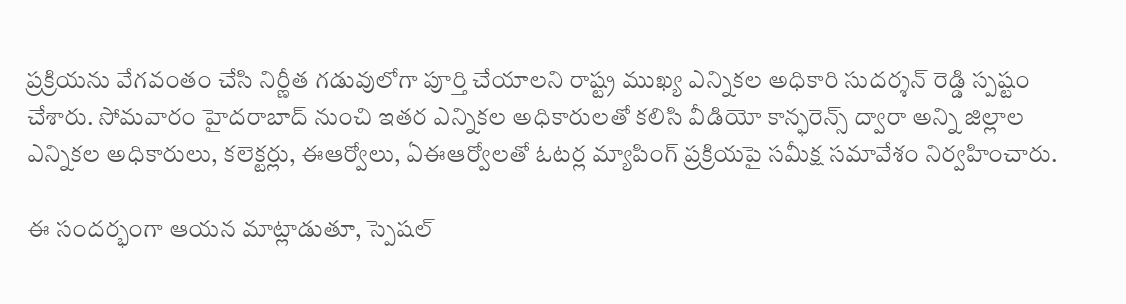ప్రక్రియను వేగవంతం చేసి నిర్ణీత గడువులోగా పూర్తి చేయాలని రాష్ట్ర ముఖ్య ఎన్నికల అధికారి సుదర్శన్ రెడ్డి స్పష్టం చేశారు. సోమవారం హైదరాబాద్ నుంచి ఇతర ఎన్నికల అధికారులతో కలిసి వీడియో కాన్ఫరెన్స్ ద్వారా అన్ని జిల్లాల ఎన్నికల అధికారులు, కలెక్టర్లు, ఈఆర్వోలు, ఏఈఆర్వోలతో ఓటర్ల మ్యాపింగ్ ప్రక్రియపై సమీక్ష సమావేశం నిర్వహించారు.

ఈ సందర్భంగా ఆయన మాట్లాడుతూ, స్పెషల్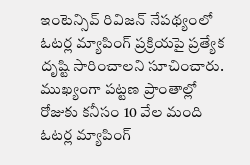ఇంటెన్సివ్ రివిజన్ నేపథ్యంలో ఓటర్ల మ్యాపింగ్ ప్రక్రియపై ప్రత్యేక దృష్టి సారించాలని సూచించారు. ముఖ్యంగా పట్టణ ప్రాంతాల్లో రోజుకు కనీసం 10 వేల మంది ఓటర్ల మ్యాపింగ్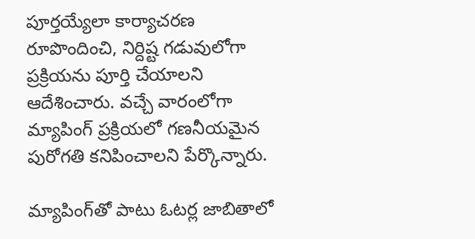పూర్తయ్యేలా కార్యాచరణ రూపొందించి, నిర్దిష్ట గడువులోగా ప్రక్రియను పూర్తి చేయాలని ఆదేశించారు. వచ్చే వారంలోగా మ్యాపింగ్ ప్రక్రియలో గణనీయమైన పురోగతి కనిపించాలని పేర్కొన్నారు.

మ్యాపింగ్‌తో పాటు ఓటర్ల జాబితాలో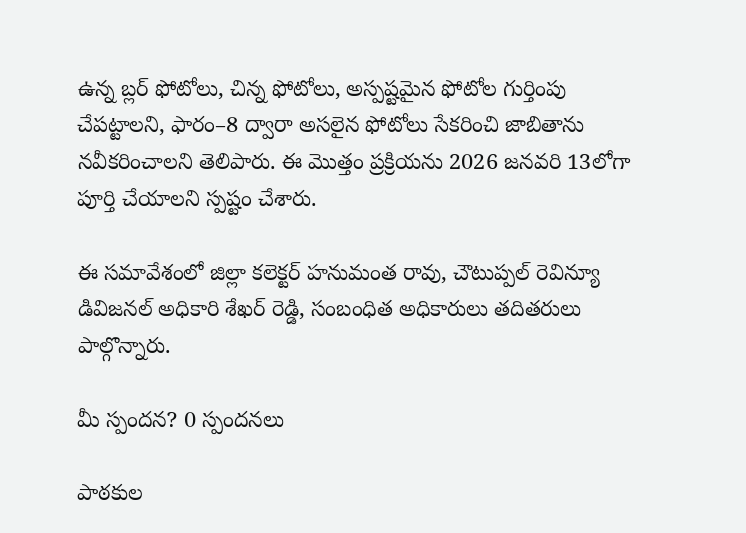ఉన్న బ్లర్ ఫోటోలు, చిన్న ఫోటోలు, అస్పష్టమైన ఫోటోల గుర్తింపు చేపట్టాలని, ఫారం–8 ద్వారా అసలైన ఫోటోలు సేకరించి జాబితాను నవీకరించాలని తెలిపారు. ఈ మొత్తం ప్రక్రియను 2026 జనవరి 13లోగా పూర్తి చేయాలని స్పష్టం చేశారు.

ఈ సమావేశంలో జిల్లా కలెక్టర్ హనుమంత రావు, చౌటుప్పల్ రెవిన్యూ డివిజనల్ అధికారి శేఖర్ రెడ్డి, సంబంధిత అధికారులు తదితరులు పాల్గొన్నారు.

మీ స్పందన? 0 స్పందనలు

పాఠకుల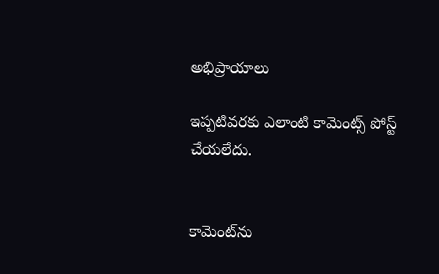అభిప్రాయాలు

ఇప్పటివరకు ఎలాంటి కామెంట్స్ పోస్ట్ చేయలేదు.


కామెంట్‌ను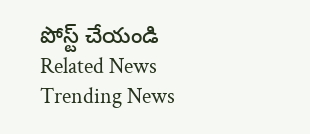పోస్ట్ చేయండి
Related News
Trending News